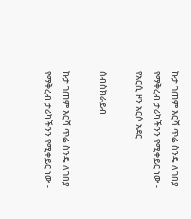ኩታ ገጠም እርሻ ጥሬ ስንዴ ለገበያ የማቅረብ ታሪካችንን የሚቀይር ነው - የአርሲ ዞን አርሶ አደር

ሰብስክራይብ

ኩታ ገጠም እርሻ ጥሬ ስንዴ ለገበያ የማቅረብ ታሪካችንን የሚቀይር ነው -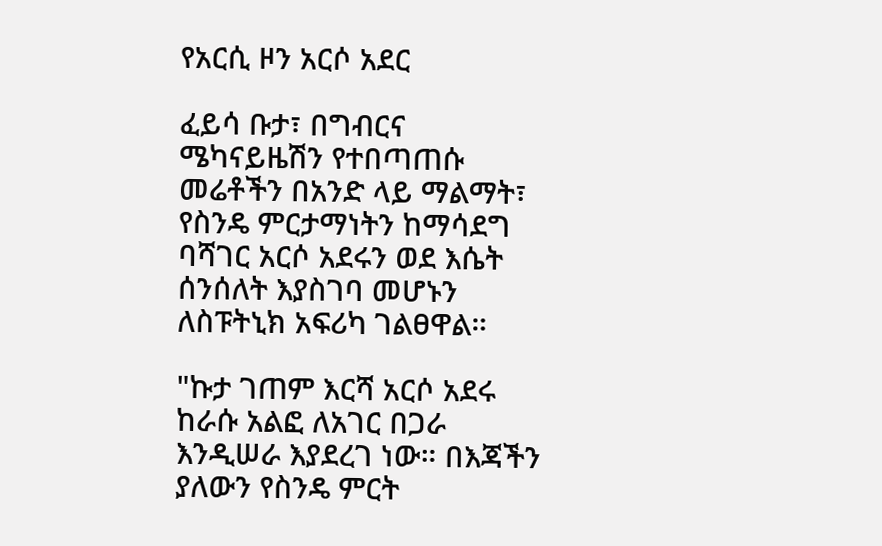የአርሲ ዞን አርሶ አደር

ፈይሳ ቡታ፣ በግብርና ሜካናይዜሽን የተበጣጠሱ መሬቶችን በአንድ ላይ ማልማት፣ የስንዴ ምርታማነትን ከማሳደግ ባሻገር አርሶ አደሩን ወደ እሴት ሰንሰለት እያስገባ መሆኑን ለስፑትኒክ አፍሪካ ገልፀዋል።

"ኩታ ገጠም እርሻ አርሶ አደሩ ከራሱ አልፎ ለአገር በጋራ እንዲሠራ እያደረገ ነው። በእጃችን ያለውን የስንዴ ምርት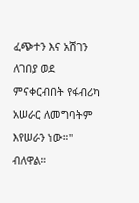ፈጭተን እና አሽገን ለገበያ ወደ ምናቀርብበት የፋብሪካ አሠራር ለመግባትም እየሠራን ነው።" ብለዋል።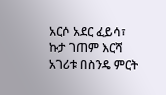አርሶ አደር ፈይሳ፣ ኩታ ገጠም እርሻ አገሪቱ በስንዴ ምርት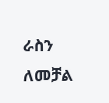ራስን ለመቻል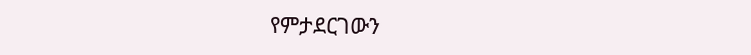የምታደርገውን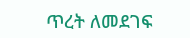ጥረት ለመደገፍ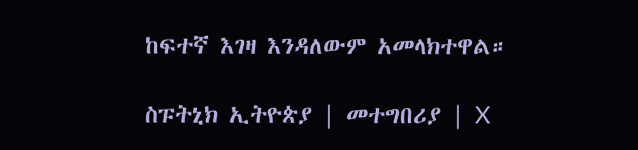ከፍተኛ እገዛ እንዳለውም አመላክተዋል።

ስፑትኒክ ኢትዮጵያ | መተግበሪያ | X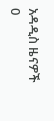አዳዲስ ዜናዎች
0